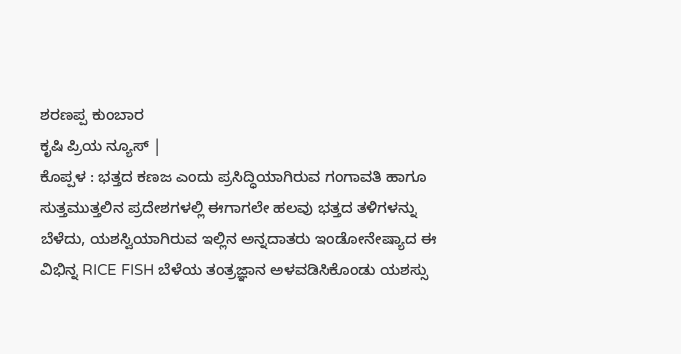ಶರಣಪ್ಪ ಕುಂಬಾರ
ಕೃಷಿ ಪ್ರಿಯ ನ್ಯೂಸ್ |
ಕೊಪ್ಪಳ : ಭತ್ತದ ಕಣಜ ಎಂದು ಪ್ರಸಿದ್ಧಿಯಾಗಿರುವ ಗಂಗಾವತಿ ಹಾಗೂ ಸುತ್ತಮುತ್ತಲಿನ ಪ್ರದೇಶಗಳಲ್ಲಿ ಈಗಾಗಲೇ ಹಲವು ಭತ್ತದ ತಳಿಗಳನ್ನು ಬೆಳೆದು, ಯಶಸ್ವಿಯಾಗಿರುವ ಇಲ್ಲಿನ ಅನ್ನದಾತರು ಇಂಡೋನೇಷ್ಯಾದ ಈ ವಿಭಿನ್ನ RICE FISH ಬೆಳೆಯ ತಂತ್ರಜ್ಞಾನ ಅಳವಡಿಸಿಕೊಂಡು ಯಶಸ್ಸು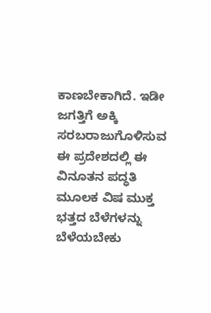ಕಾಣಬೇಕಾಗಿದೆ. ಇಡೀ ಜಗತ್ತಿಗೆ ಅಕ್ಕಿ ಸರಬರಾಜುಗೊಳಿಸುವ ಈ ಪ್ರದೇಶದಲ್ಲಿ ಈ ವಿನೂತನ ಪದ್ಧತಿ ಮೂಲಕ ವಿಷ ಮುಕ್ತ ಭತ್ತದ ಬೆಳೆಗಳನ್ನು ಬೆಳೆಯಬೇಕು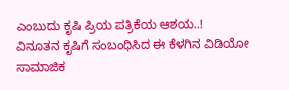ಎಂಬುದು ಕೃಷಿ ಪ್ರಿಯ ಪತ್ರಿಕೆಯ ಆಶಯ..!
ವಿನೂತನ ಕೃಷಿಗೆ ಸಂಬಂಧಿಸಿದ ಈ ಕೆಳಗಿನ ವಿಡಿಯೋ ಸಾಮಾಜಿಕ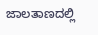ಜಾಲತಾಣದಲ್ಲಿ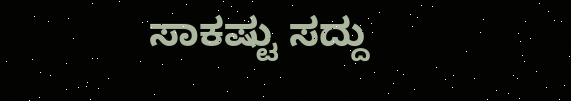ಸಾಕಷ್ಟು ಸದ್ದು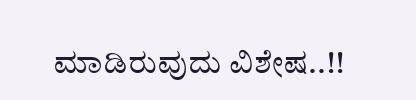ಮಾಡಿರುವುದು ವಿಶೇಷ..!!